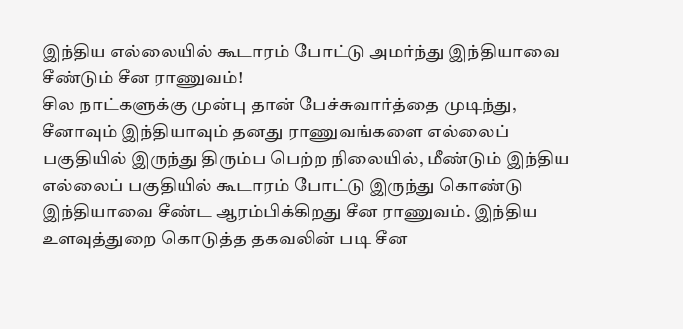இந்திய எல்லையில் கூடாரம் போட்டு அமர்ந்து இந்தியாவை சீண்டும் சீன ராணுவம்!
சில நாட்களுக்கு முன்பு தான் பேச்சுவார்த்தை முடிந்து, சீனாவும் இந்தியாவும் தனது ராணுவங்களை எல்லைப் பகுதியில் இருந்து திரும்ப பெற்ற நிலையில், மீண்டும் இந்திய எல்லைப் பகுதியில் கூடாரம் போட்டு இருந்து கொண்டு இந்தியாவை சீண்ட ஆரம்பிக்கிறது சீன ராணுவம். இந்திய உளவுத்துறை கொடுத்த தகவலின் படி சீன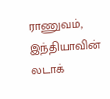ராணுவம், இந்தியாவின் லடாக்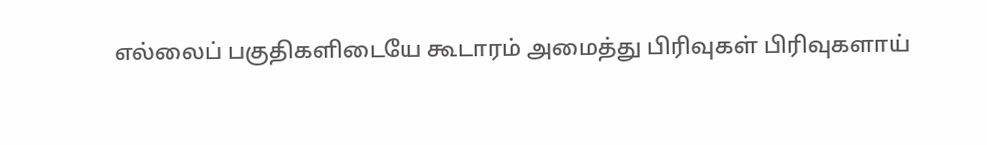எல்லைப் பகுதிகளிடையே கூடாரம் அமைத்து பிரிவுகள் பிரிவுகளாய்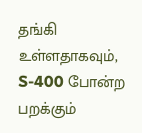தங்கி உள்ளதாகவும், S-400 போன்ற பறக்கும்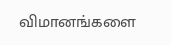விமானங்களை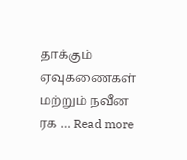தாக்கும் ஏவுகணைகள் மற்றும் நவீன ரக … Read more